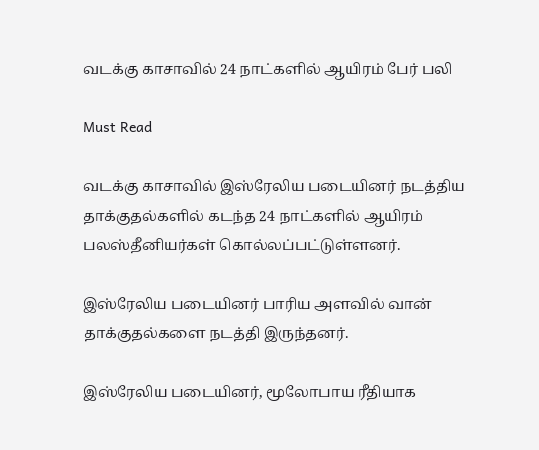வடக்கு காசாவில் 24 நாட்களில் ஆயிரம் பேர் பலி

Must Read

வடக்கு காசாவில் இஸ்ரேலிய படையினர் நடத்திய தாக்குதல்களில் கடந்த 24 நாட்களில் ஆயிரம் பலஸ்தீனியர்கள் கொல்லப்பட்டுள்ளனர்.

இஸ்ரேலிய படையினர் பாரிய அளவில் வான் தாக்குதல்களை நடத்தி இருந்தனர்.

இஸ்ரேலிய படையினர், மூலோபாய ரீதியாக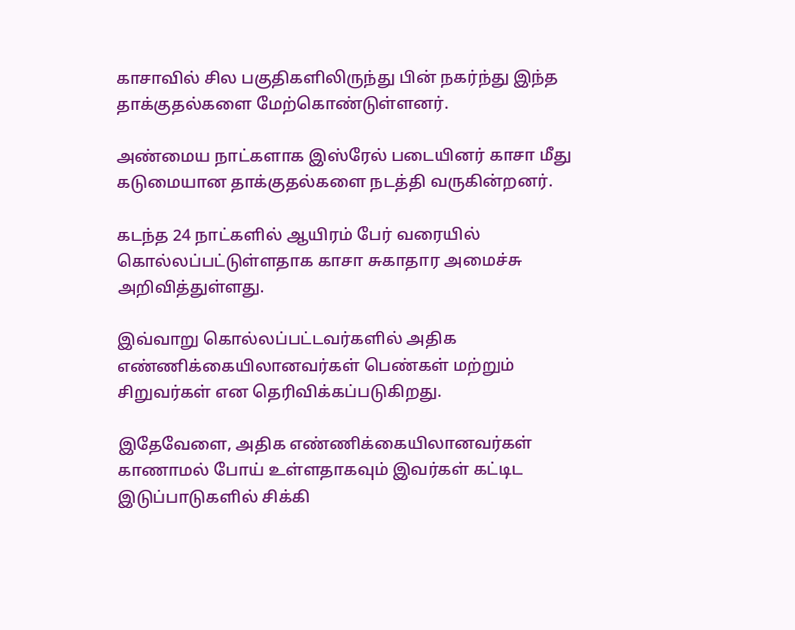காசாவில் சில பகுதிகளிலிருந்து பின் நகர்ந்து இந்த தாக்குதல்களை மேற்கொண்டுள்ளனர்.

அண்மைய நாட்களாக இஸ்ரேல் படையினர் காசா மீது கடுமையான தாக்குதல்களை நடத்தி வருகின்றனர்.

கடந்த 24 நாட்களில் ஆயிரம் பேர் வரையில் கொல்லப்பட்டுள்ளதாக காசா சுகாதார அமைச்சு அறிவித்துள்ளது.

இவ்வாறு கொல்லப்பட்டவர்களில் அதிக எண்ணிக்கையிலானவர்கள் பெண்கள் மற்றும் சிறுவர்கள் என தெரிவிக்கப்படுகிறது.

இதேவேளை, அதிக எண்ணிக்கையிலானவர்கள் காணாமல் போய் உள்ளதாகவும் இவர்கள் கட்டிட இடுப்பாடுகளில் சிக்கி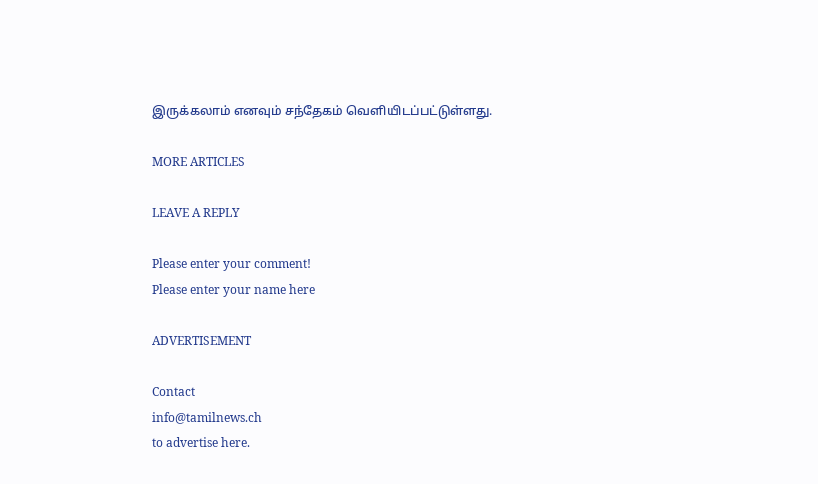இருக்கலாம் எனவும் சந்தேகம் வெளியிடப்பட்டுள்ளது.

MORE ARTICLES

LEAVE A REPLY

Please enter your comment!
Please enter your name here

ADVERTISEMENT

Contact
info@tamilnews.ch
to advertise here.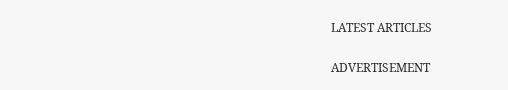LATEST ARTICLES

ADVERTISEMENT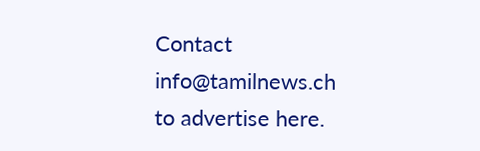Contact
info@tamilnews.ch
to advertise here.